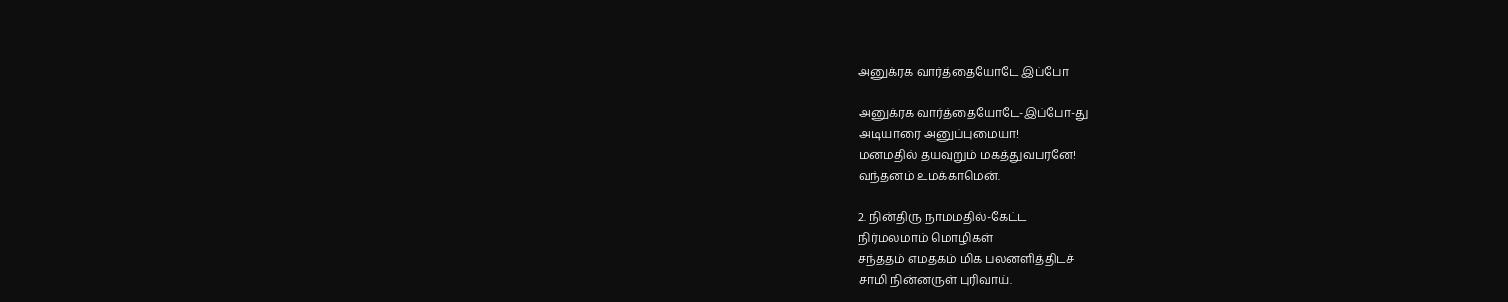அனுக்ரக வார்த்தையோடே இப்போ

அனுக்ரக வார்த்தையோடே-இப்போ-து
அடியாரை அனுப்புமையா!
மனமதில்‌ தயவுறும்‌ மகத்துவபரனே!
வந்தனம்‌ உமக்காமென்‌.

2. நின்திரு நாமமதில்‌-கேட்ட
நிர்மலமாம்‌ மொழிகள்‌
சந்ததம்‌ எமதகம்‌ மிக பலனளித்திடச்‌
சாமி நின்னருள்‌ புரிவாய்‌.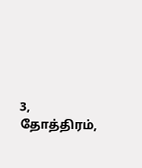3, தோத்திரம்‌,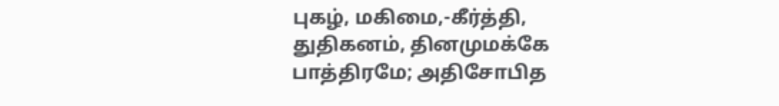புகழ்‌, மகிமை,-கீர்த்தி,
துதிகனம்‌, தினமுமக்கே
பாத்திரமே; அதிசோபித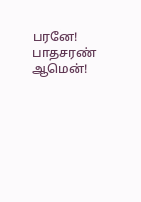பரனே!
பாதசரண்‌ ஆமென்‌!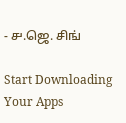- ௪.ஜெ. சிங்‌

Start Downloading Your Apps